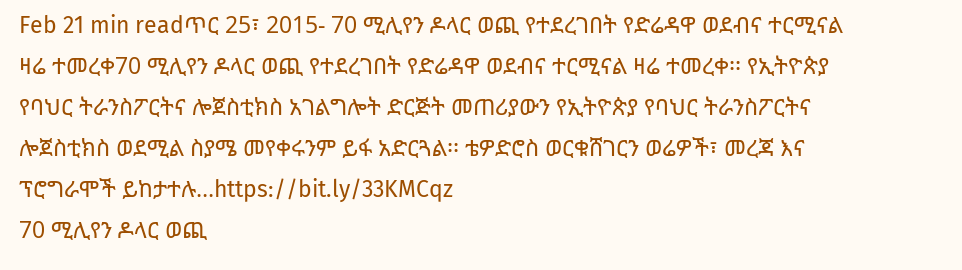Feb 21 min readጥር 25፣ 2015- 70 ሚሊየን ዶላር ወጪ የተደረገበት የድሬዳዋ ወደብና ተርሚናል ዛሬ ተመረቀ70 ሚሊየን ዶላር ወጪ የተደረገበት የድሬዳዋ ወደብና ተርሚናል ዛሬ ተመረቀ፡፡ የኢትዮጵያ የባህር ትራንስፖርትና ሎጀስቲክስ አገልግሎት ድርጅት መጠሪያውን የኢትዮጵያ የባህር ትራንስፖርትና ሎጀስቲክስ ወደሚል ስያሜ መየቀሩንም ይፋ አድርጓል፡፡ ቴዎድሮስ ወርቁሸገርን ወሬዎች፣ መረጃ እና ፕሮግራሞች ይከታተሉ…https://bit.ly/33KMCqz
70 ሚሊየን ዶላር ወጪ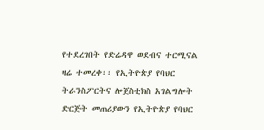የተደረገበት የድሬዳዋ ወደብና ተርሚናል ዛሬ ተመረቀ፡፡ የኢትዮጵያ የባህር ትራንስፖርትና ሎጀስቲክስ አገልግሎት ድርጅት መጠሪያውን የኢትዮጵያ የባህር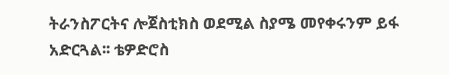ትራንስፖርትና ሎጀስቲክስ ወደሚል ስያሜ መየቀሩንም ይፋ አድርጓል፡፡ ቴዎድሮስ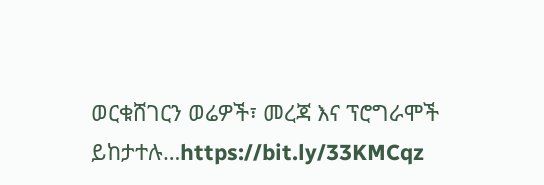ወርቁሸገርን ወሬዎች፣ መረጃ እና ፕሮግራሞች ይከታተሉ…https://bit.ly/33KMCqz